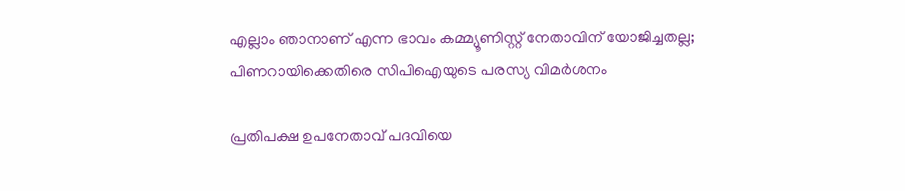എല്ലാം ഞാനാണ് എന്ന ഭാവം കമ്മ്യൂണിസ്റ്റ് നേതാവിന് യോജിച്ചതല്ല; പിണറായിക്കെതിരെ സിപിഐയുടെ പരസ്യ വിമർശനം

പ്രതിപക്ഷ ഉപനേതാവ് പദവിയെ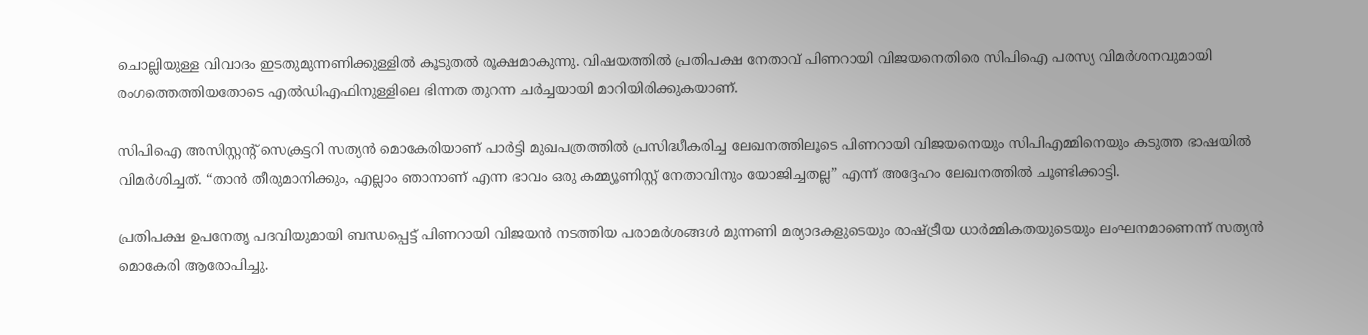ചൊല്ലിയുള്ള വിവാദം ഇടതുമുന്നണിക്കുള്ളിൽ കൂടുതൽ രൂക്ഷമാകുന്നു. വിഷയത്തിൽ പ്രതിപക്ഷ നേതാവ് പിണറായി വിജയനെതിരെ സിപിഐ പരസ്യ വിമർശനവുമായി രംഗത്തെത്തിയതോടെ എൽഡിഎഫിനുള്ളിലെ ഭിന്നത തുറന്ന ചർച്ചയായി മാറിയിരിക്കുകയാണ്.

സിപിഐ അസിസ്റ്റന്റ് സെക്രട്ടറി സത്യൻ മൊകേരിയാണ് പാർട്ടി മുഖപത്രത്തിൽ പ്രസിദ്ധീകരിച്ച ലേഖനത്തിലൂടെ പിണറായി വിജയനെയും സിപിഎമ്മിനെയും കടുത്ത ഭാഷയിൽ വിമർശിച്ചത്. “താൻ തീരുമാനിക്കും, എല്ലാം ഞാനാണ് എന്ന ഭാവം ഒരു കമ്മ്യൂണിസ്റ്റ് നേതാവിനും യോജിച്ചതല്ല” എന്ന് അദ്ദേഹം ലേഖനത്തിൽ ചൂണ്ടിക്കാട്ടി.

പ്രതിപക്ഷ ഉപനേതൃ പദവിയുമായി ബന്ധപ്പെട്ട് പിണറായി വിജയൻ നടത്തിയ പരാമർശങ്ങൾ മുന്നണി മര്യാദകളുടെയും രാഷ്ട്രീയ ധാർമ്മികതയുടെയും ലംഘനമാണെന്ന് സത്യൻ മൊകേരി ആരോപിച്ചു.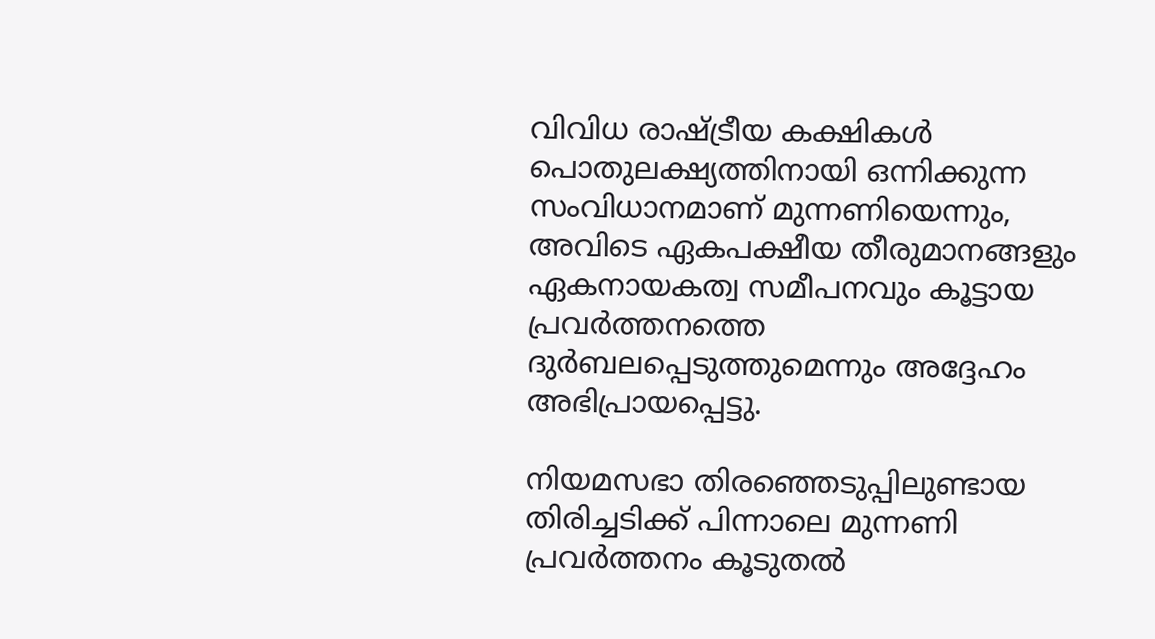വിവിധ രാഷ്ട്രീയ കക്ഷികൾ പൊതുലക്ഷ്യത്തിനായി ഒന്നിക്കുന്ന സംവിധാനമാണ് മുന്നണിയെന്നും, അവിടെ ഏകപക്ഷീയ തീരുമാനങ്ങളും ഏകനായകത്വ സമീപനവും കൂട്ടായ പ്രവർത്തനത്തെ ദുർബലപ്പെടുത്തുമെന്നും അദ്ദേഹം അഭിപ്രായപ്പെട്ടു.

നിയമസഭാ തിരഞ്ഞെടുപ്പിലുണ്ടായ തിരിച്ചടിക്ക് പിന്നാലെ മുന്നണി പ്രവർത്തനം കൂടുതൽ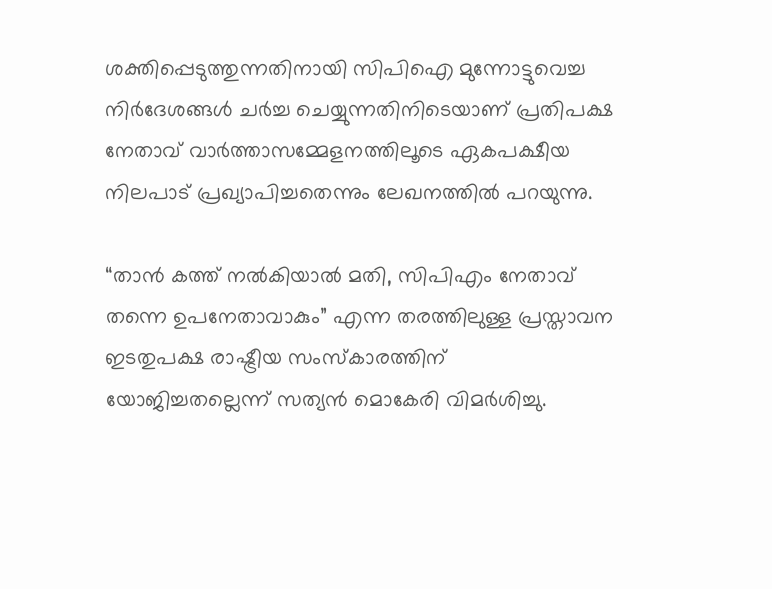ശക്തിപ്പെടുത്തുന്നതിനായി സിപിഐ മുന്നോട്ടുവെച്ച നിർദേശങ്ങൾ ചർച്ച ചെയ്യുന്നതിനിടെയാണ് പ്രതിപക്ഷ നേതാവ് വാർത്താസമ്മേളനത്തിലൂടെ ഏകപക്ഷീയ നിലപാട് പ്രഖ്യാപിച്ചതെന്നും ലേഖനത്തിൽ പറയുന്നു.

“താൻ കത്ത് നൽകിയാൽ മതി, സിപിഎം നേതാവ് തന്നെ ഉപനേതാവാകും” എന്ന തരത്തിലുള്ള പ്രസ്താവന ഇടതുപക്ഷ രാഷ്ട്രീയ സംസ്‌കാരത്തിന് യോജിച്ചതല്ലെന്ന് സത്യൻ മൊകേരി വിമർശിച്ചു.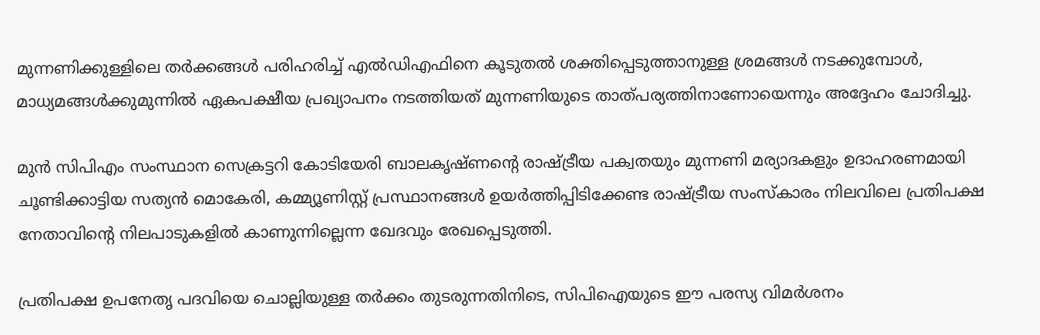മുന്നണിക്കുള്ളിലെ തർക്കങ്ങൾ പരിഹരിച്ച് എൽഡിഎഫിനെ കൂടുതൽ ശക്തിപ്പെടുത്താനുള്ള ശ്രമങ്ങൾ നടക്കുമ്പോൾ, മാധ്യമങ്ങൾക്കുമുന്നിൽ ഏകപക്ഷീയ പ്രഖ്യാപനം നടത്തിയത് മുന്നണിയുടെ താത്പര്യത്തിനാണോയെന്നും അദ്ദേഹം ചോദിച്ചു.

മുൻ സിപിഎം സംസ്ഥാന സെക്രട്ടറി കോടിയേരി ബാലകൃഷ്ണന്റെ രാഷ്ട്രീയ പക്വതയും മുന്നണി മര്യാദകളും ഉദാഹരണമായി ചൂണ്ടിക്കാട്ടിയ സത്യൻ മൊകേരി, കമ്മ്യൂണിസ്റ്റ് പ്രസ്ഥാനങ്ങൾ ഉയർത്തിപ്പിടിക്കേണ്ട രാഷ്ട്രീയ സംസ്കാരം നിലവിലെ പ്രതിപക്ഷ നേതാവിന്റെ നിലപാടുകളിൽ കാണുന്നില്ലെന്ന ഖേദവും രേഖപ്പെടുത്തി.

പ്രതിപക്ഷ ഉപനേതൃ പദവിയെ ചൊല്ലിയുള്ള തർക്കം തുടരുന്നതിനിടെ, സിപിഐയുടെ ഈ പരസ്യ വിമർശനം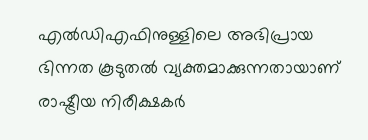എൽഡിഎഫിനുള്ളിലെ അഭിപ്രായ ഭിന്നത കൂടുതൽ വ്യക്തമാക്കുന്നതായാണ് രാഷ്ട്രീയ നിരീക്ഷകർ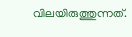വിലയിരുത്തുന്നത്.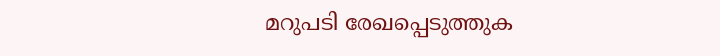മറുപടി രേഖപ്പെടുത്തുക